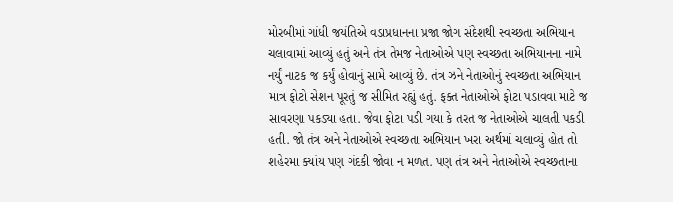મોરબીમાં ગાંધી જયંતિએ વડાપ્રધાનના પ્રજા જોગ સંદેશથી સ્વચ્છતા અભિયાન ચલાવામાં આવ્યું હતું અને તંત્ર તેમજ નેતાઓએ પણ સ્વચ્છતા અભિયાનના નામે નર્યું નાટક જ કર્યું હોવાનું સામે આવ્યું છે. તંત્ર ઝને નેતાઓનું સ્વચ્છતા અભિયાન માત્ર ફોટો સેશન પૂરતું જ સીમિત રહ્યું હતું. ફક્ત નેતાઓએ ફોટા પડાવવા માટે જ સાવરણા પકડ્યા હતા. જેવા ફોટા પડી ગયા કે તરત જ નેતાઓએ ચાલતી પકડી હતી. જો તંત્ર અને નેતાઓએ સ્વચ્છતા અભિયાન ખરા અર્થમાં ચલાવ્યું હોત તો શહેરમા ક્યાંય પણ ગંદકી જોવા ન મળત. પણ તંત્ર અને નેતાઓએ સ્વચ્છતાના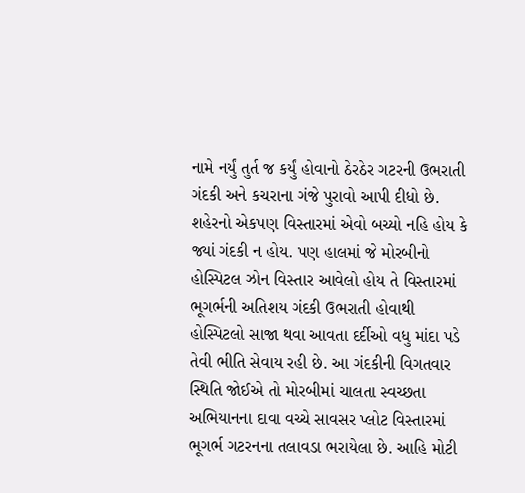નામે નર્યું તુર્ત જ કર્યું હોવાનો ઠેરઠેર ગટરની ઉભરાતી ગંદકી અને કચરાના ગંજે પુરાવો આપી દીધો છે. શહેરનો એકપણ વિસ્તારમાં એવો બચ્યો નહિ હોય કે જ્યાં ગંદકી ન હોય. પણ હાલમાં જે મોરબીનો હોસ્પિટલ ઝોન વિસ્તાર આવેલો હોય તે વિસ્તારમાં ભૂગર્ભની અતિશય ગંદકી ઉભરાતી હોવાથી હોસ્પિટલો સાજા થવા આવતા દર્દીઓ વધુ માંદા પડે તેવી ભીતિ સેવાય રહી છે. આ ગંદકીની વિગતવાર સ્થિતિ જોઈએ તો મોરબીમાં ચાલતા સ્વચ્છતા અભિયાનના દાવા વચ્ચે સાવસર પ્લોટ વિસ્તારમાં ભૂગર્ભ ગટરનના તલાવડા ભરાયેલા છે. આહિ મોટી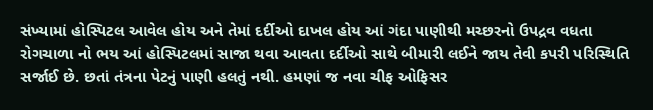સંખ્યામાં હોસ્પિટલ આવેલ હોય અને તેમાં દર્દીઓ દાખલ હોય આં ગંદા પાણીથી મચ્છરનો ઉપદ્રવ વધતા રોગચાળા નો ભય આં હોસ્પિટલમાં સાજા થવા આવતા દર્દીઓ સાથે બીમારી લઈને જાય તેવી કપરી પરિસ્થિતિ સર્જાઈ છે. છતાં તંત્રના પેટનું પાણી હલતું નથી. હમણાં જ નવા ચીફ ઓફિસર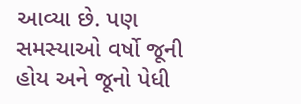આવ્યા છે. પણ સમસ્યાઓ વર્ષો જૂની હોય અને જૂનો પેધી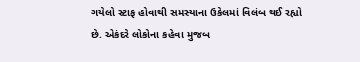ગયેલો સ્ટાફ હોવાથી સમસ્યાના ઉકેલમાં વિલંબ થઈ રહ્યો છે. એકંદરે લોકોના કહેવા મુજબ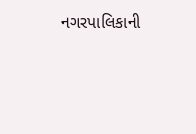નગરપાલિકાની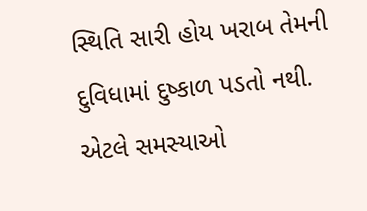સ્થિતિ સારી હોય ખરાબ તેમની દુવિધામાં દુષ્કાળ પડતો નથી. એટલે સમસ્યાઓ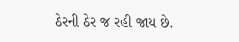ઠેરની ઠેર જ રહી જાય છે.